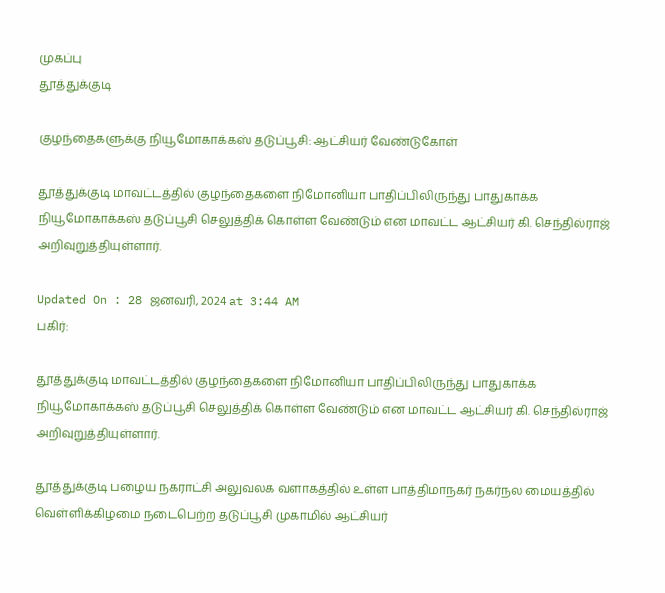முகப்பு
தூத்துக்குடி

குழந்தைகளுக்கு நியூமோகாக்கஸ் தடுப்பூசி: ஆட்சியர் வேண்டுகோள்

தூத்துக்குடி மாவட்டத்தில் குழந்தைகளை நிமோனியா பாதிப்பிலிருந்து பாதுகாக்க நியூமோகாக்கஸ் தடுப்பூசி செலுத்திக் கொள்ள வேண்டும் என மாவட்ட ஆட்சியர் கி. செந்தில்ராஜ் அறிவுறுத்தியுள்ளார்.

Updated On : 28 ஜனவரி, 2024 at 3:44 AM
பகிர்:

தூத்துக்குடி மாவட்டத்தில் குழந்தைகளை நிமோனியா பாதிப்பிலிருந்து பாதுகாக்க நியூமோகாக்கஸ் தடுப்பூசி செலுத்திக் கொள்ள வேண்டும் என மாவட்ட ஆட்சியர் கி. செந்தில்ராஜ் அறிவுறுத்தியுள்ளார்.

தூத்துக்குடி பழைய நகராட்சி அலுவலக வளாகத்தில் உள்ள பாத்திமாநகர் நகர்நல மையத்தில் வெள்ளிக்கிழமை நடைபெற்ற தடுப்பூசி முகாமில் ஆட்சியர்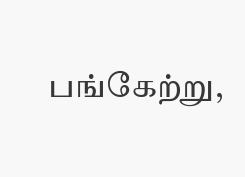பங்கேற்று,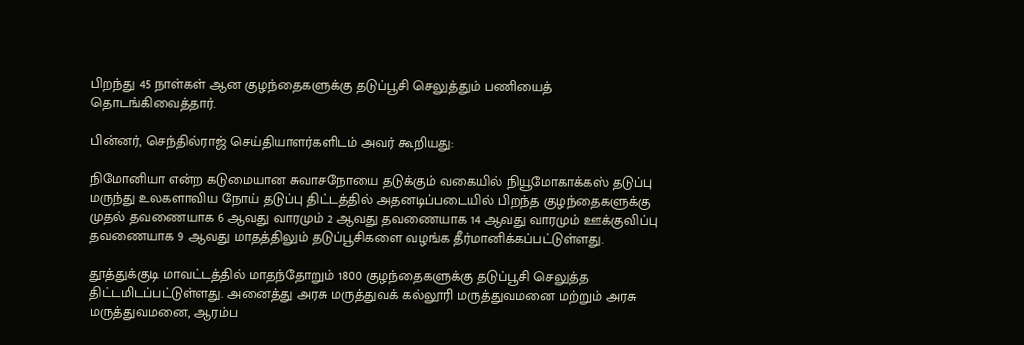பிறந்து 45 நாள்கள் ஆன குழந்தைகளுக்கு தடுப்பூசி செலுத்தும் பணியைத் தொடங்கிவைத்தார்.

பின்னர், செந்தில்ராஜ் செய்தியாளர்களிடம் அவர் கூறியது:

நிமோனியா என்ற கடுமையான சுவாசநோயை தடுக்கும் வகையில் நியூமோகாக்கஸ் தடுப்பு மருந்து உலகளாவிய நோய் தடுப்பு திட்டத்தில் அதனடிப்படையில் பிறந்த குழந்தைகளுக்கு முதல் தவணையாக 6 ஆவது வாரமும் 2 ஆவது தவணையாக 14 ஆவது வாரமும் ஊக்குவிப்பு தவணையாக 9 ஆவது மாதத்திலும் தடுப்பூசிகளை வழங்க தீர்மானிக்கப்பட்டுள்ளது.

தூத்துக்குடி மாவட்டத்தில் மாதந்தோறும் 1800 குழந்தைகளுக்கு தடுப்பூசி செலுத்த திட்டமிடப்பட்டுள்ளது. அனைத்து அரசு மருத்துவக் கல்லூரி மருத்துவமனை மற்றும் அரசு மருத்துவமனை, ஆரம்ப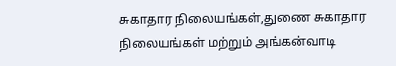சுகாதார நிலையங்கள்,துணை சுகாதார நிலையங்கள் மற்றும் அங்கன்வாடி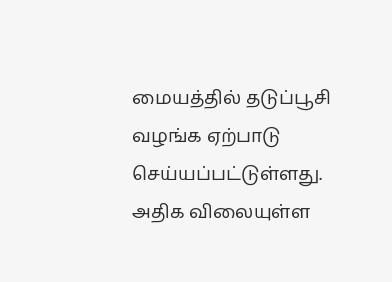மையத்தில் தடுப்பூசி வழங்க ஏற்பாடு செய்யப்பட்டுள்ளது. அதிக விலையுள்ள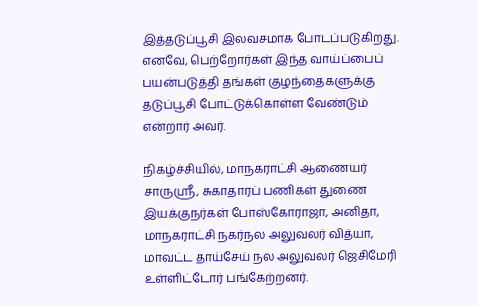இத்தடுப்பூசி இலவசமாக போடப்படுகிறது. எனவே, பெற்றோர்கள் இந்த வாய்ப்பைப் பயன்படுத்தி தங்கள் குழந்தைகளுக்கு தடுப்பூசி போட்டுக்கொள்ள வேண்டும் என்றார் அவர்.

நிகழ்ச்சியில், மாநகராட்சி ஆணையர் சாருஸ்ரீ, சுகாதாரப் பணிகள் துணை இயக்குநர்கள் போஸ்கோராஜா, அனிதா, மாநகராட்சி நகர்நல அலுவலர் வித்யா, மாவட்ட தாய்சேய் நல அலுவலர் ஜெசிமேரி உள்ளிட்டோர் பங்கேற்றனர்.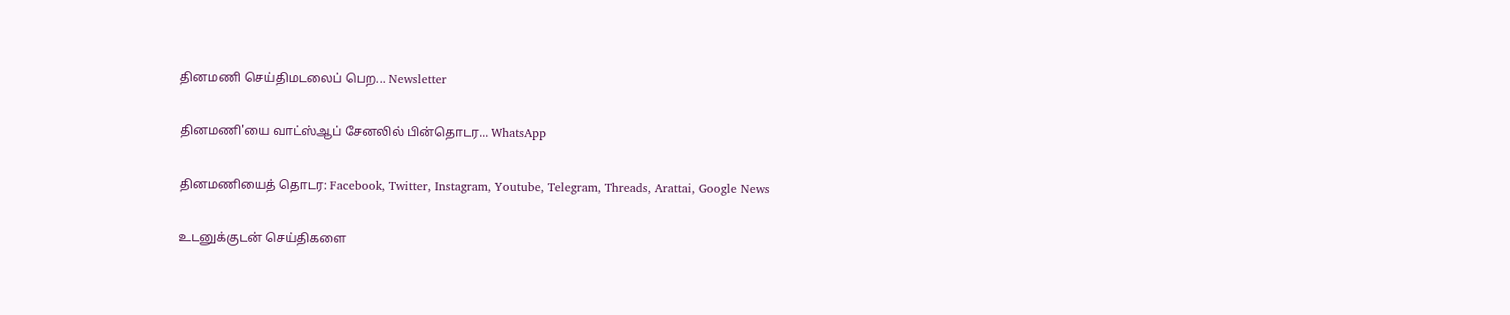தினமணி செய்திமடலைப் பெற... Newsletter

தினமணி'யை வாட்ஸ்ஆப் சேனலில் பின்தொடர... WhatsApp

தினமணியைத் தொடர: Facebook, Twitter, Instagram, Youtube, Telegram, Threads, Arattai, Google News

உடனுக்குடன் செய்திகளை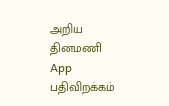அறிய தினமணி App பதிவிறக்கம்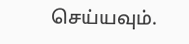செய்யவும்.